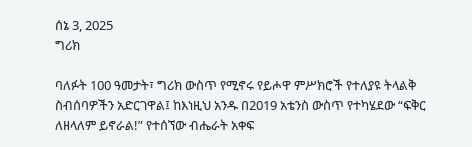ሰኔ 3, 2025
ግሪክ

ባለፉት 100 ዓመታት፣ ግሪክ ውስጥ የሚኖሩ የይሖዋ ምሥክሮች የተለያዩ ትላልቅ ስብሰባዎችን አድርገዋል፤ ከእነዚህ አንዱ በ2019 አቴንስ ውስጥ የተካሄደው “ፍቅር ለዘላለም ይኖራል!” የተሰኘው ብሔራት አቀፍ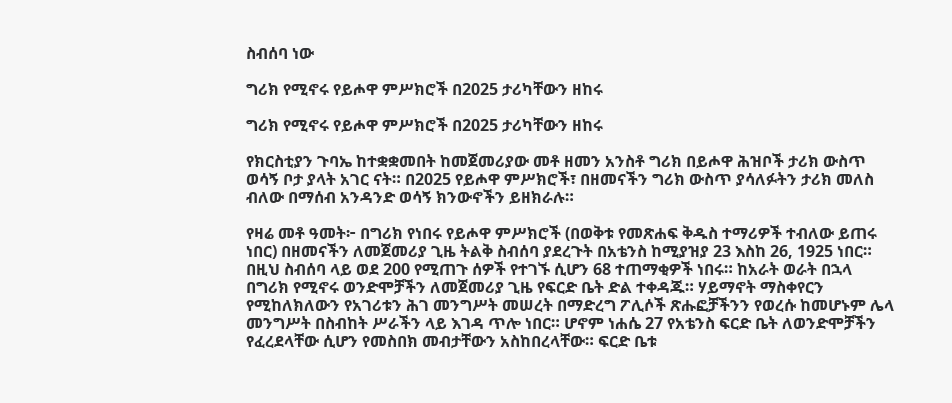ስብሰባ ነው

ግሪክ የሚኖሩ የይሖዋ ምሥክሮች በ2025 ታሪካቸውን ዘከሩ

ግሪክ የሚኖሩ የይሖዋ ምሥክሮች በ2025 ታሪካቸውን ዘከሩ

የክርስቲያን ጉባኤ ከተቋቋመበት ከመጀመሪያው መቶ ዘመን አንስቶ ግሪክ በይሖዋ ሕዝቦች ታሪክ ውስጥ ወሳኝ ቦታ ያላት አገር ናት። በ2025 የይሖዋ ምሥክሮች፣ በዘመናችን ግሪክ ውስጥ ያሳለፉትን ታሪክ መለስ ብለው በማሰብ አንዳንድ ወሳኝ ክንውኖችን ይዘክራሉ።

የዛሬ መቶ ዓመት፦ በግሪክ የነበሩ የይሖዋ ምሥክሮች (በወቅቱ የመጽሐፍ ቅዱስ ተማሪዎች ተብለው ይጠሩ ነበር) በዘመናችን ለመጀመሪያ ጊዜ ትልቅ ስብሰባ ያደረጉት በአቴንስ ከሚያዝያ 23 እስከ 26, 1925 ነበር። በዚህ ስብሰባ ላይ ወደ 200 የሚጠጉ ሰዎች የተገኙ ሲሆን 68 ተጠማቂዎች ነበሩ። ከአራት ወራት በኋላ በግሪክ የሚኖሩ ወንድሞቻችን ለመጀመሪያ ጊዜ የፍርድ ቤት ድል ተቀዳጁ። ሃይማኖት ማስቀየርን የሚከለክለውን የአገሪቱን ሕገ መንግሥት መሠረት በማድረግ ፖሊሶች ጽሑፎቻችንን የወረሱ ከመሆኑም ሌላ መንግሥት በስብከት ሥራችን ላይ እገዳ ጥሎ ነበር። ሆኖም ነሐሴ 27 የአቴንስ ፍርድ ቤት ለወንድሞቻችን የፈረደላቸው ሲሆን የመስበክ መብታቸውን አስከበረላቸው። ፍርድ ቤቱ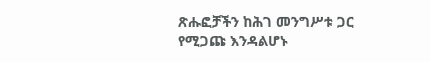ጽሑፎቻችን ከሕገ መንግሥቱ ጋር የሚጋጩ እንዳልሆኑ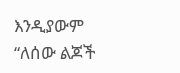እንዲያውም “ለሰው ልጆች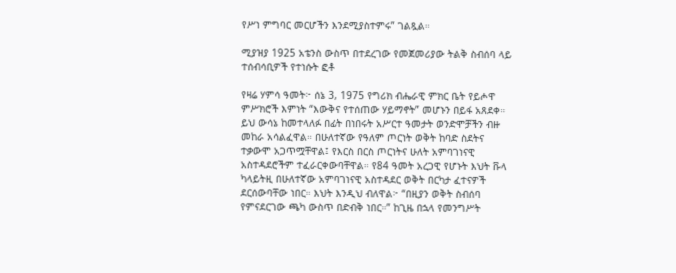የሥነ ምግባር መርሆችን እንደሚያስተምሩ” ገልጿል።

ሚያዝያ 1925 አቴንስ ውስጥ በተደረገው የመጀመሪያው ትልቅ ስብሰባ ላይ ተሰብሳቢዎች የተነሱት ፎቶ

የዛሬ ሃምሳ ዓመት፦ ሰኔ 3, 1975 የግሪክ ብሔራዊ ምክር ቤት የይሖዋ ምሥክሮች እምነት “እውቅና የተሰጠው ሃይማኖት” መሆኑን በይፋ አጸደቀ። ይህ ውሳኔ ከመተላለፉ በፊት በነበሩት አሥርተ ዓመታት ወንድሞቻችን ብዙ መከራ አሳልፈዋል። በሁለተኛው የዓለም ጦርነት ወቅት ከባድ ስደትና ተቃውሞ አጋጥሟቸዋል፤ የእርስ በርስ ጦርነትና ሁለት አምባገነናዊ አስተዳደሮችም ተፈራርቀውባቸዋል። የ84 ዓመት አረጋዊ የሆኑት እህት ቩላ ካላይትዚ በሁለተኛው አምባገነናዊ አስተዳደር ወቅት በርካታ ፈተናዎች ደርሰውባቸው ነበር። እህት እንዲህ ብለዋል፦ “በዚያን ወቅት ስብሰባ የምናደርገው ጫካ ውስጥ በድብቅ ነበር።” ከጊዜ በኋላ የመንግሥት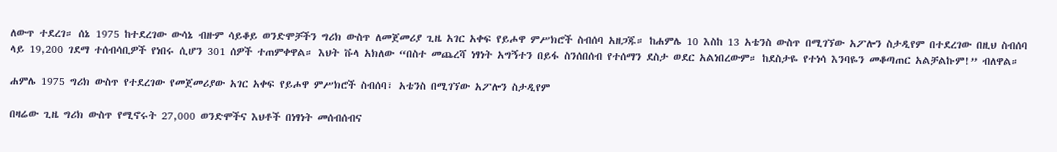ለውጥ ተደረገ። ሰኔ 1975 ከተደረገው ውሳኔ ብዙም ሳይቆይ ወንድሞቻችን ግሪክ ውስጥ ለመጀመሪያ ጊዜ አገር አቀፍ የይሖዋ ምሥክሮች ስብሰባ አዘጋጁ። ከሐምሌ 10 እስከ 13 አቴንስ ውስጥ በሚገኘው አፖሎን ስታዲየም በተደረገው በዚህ ስብሰባ ላይ 19,200 ገደማ ተሰብሳቢዎች የነበሩ ሲሆን 301 ሰዎች ተጠምቀዋል። እህት ቩላ አክለው “በስተ መጨረሻ ነፃነት አግኝተን በይፋ ስንሰበሰብ የተሰማን ደስታ ወደር አልነበረውም። ከደስታዬ የተነሳ እንባዬን መቆጣጠር አልቻልኩም!” ብለዋል።

ሐምሌ 1975 ግሪክ ውስጥ የተደረገው የመጀመሪያው አገር አቀፍ የይሖዋ ምሥክሮች ስብሰባ፣ አቴንስ በሚገኘው አፖሎን ስታዲየም

በዛሬው ጊዜ ግሪክ ውስጥ የሚኖሩት 27,000 ወንድሞችና እህቶች በነፃነት መሰብሰብና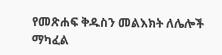የመጽሐፍ ቅዱስን መልእክት ለሌሎች ማካፈል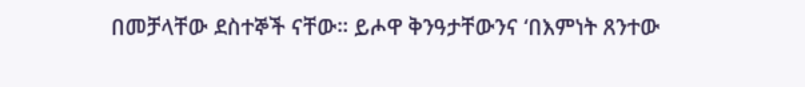በመቻላቸው ደስተኞች ናቸው። ይሖዋ ቅንዓታቸውንና ‘በእምነት ጸንተው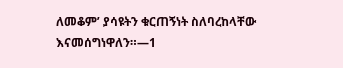ለመቆም’ ያሳዩትን ቁርጠኝነት ስለባረከላቸው እናመሰግነዋለን።—1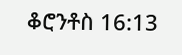ቆሮንቶስ 16:13